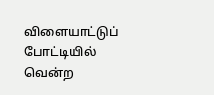விளையாட்டுப் போட்டியில் வென்ற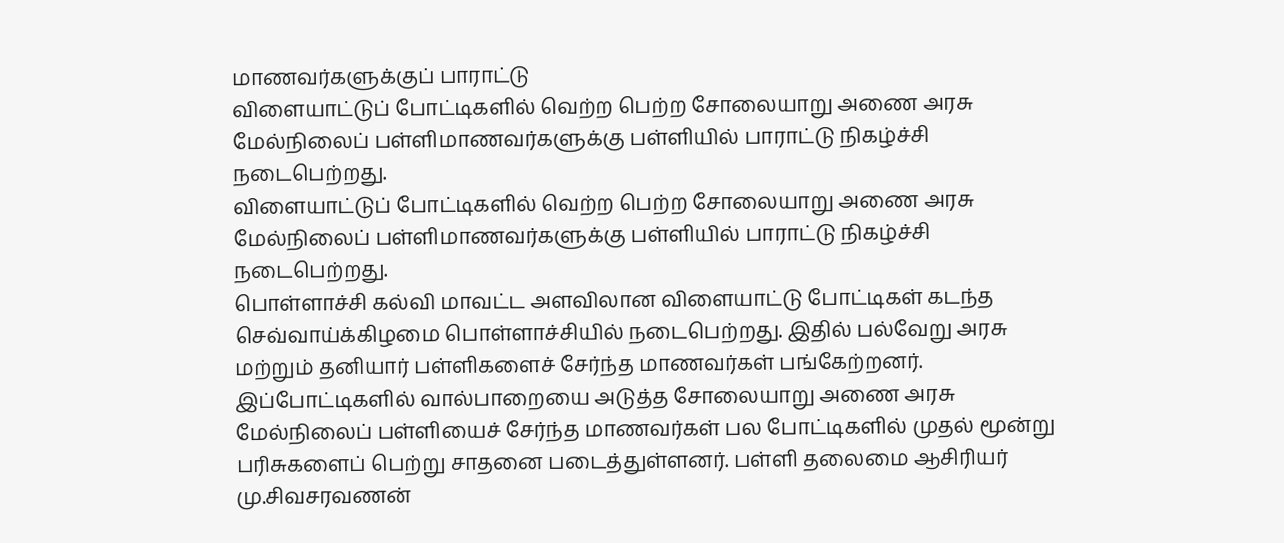மாணவர்களுக்குப் பாராட்டு
விளையாட்டுப் போட்டிகளில் வெற்ற பெற்ற சோலையாறு அணை அரசு மேல்நிலைப் பள்ளிமாணவர்களுக்கு பள்ளியில் பாராட்டு நிகழ்ச்சி நடைபெற்றது.
விளையாட்டுப் போட்டிகளில் வெற்ற பெற்ற சோலையாறு அணை அரசு மேல்நிலைப் பள்ளிமாணவர்களுக்கு பள்ளியில் பாராட்டு நிகழ்ச்சி நடைபெற்றது.
பொள்ளாச்சி கல்வி மாவட்ட அளவிலான விளையாட்டு போட்டிகள் கடந்த செவ்வாய்க்கிழமை பொள்ளாச்சியில் நடைபெற்றது. இதில் பல்வேறு அரசு மற்றும் தனியார் பள்ளிகளைச் சேர்ந்த மாணவர்கள் பங்கேற்றனர். இப்போட்டிகளில் வால்பாறையை அடுத்த சோலையாறு அணை அரசு மேல்நிலைப் பள்ளியைச் சேர்ந்த மாணவர்கள் பல போட்டிகளில் முதல் மூன்று பரிசுகளைப் பெற்று சாதனை படைத்துள்ளனர். பள்ளி தலைமை ஆசிரியர் மு.சிவசரவணன்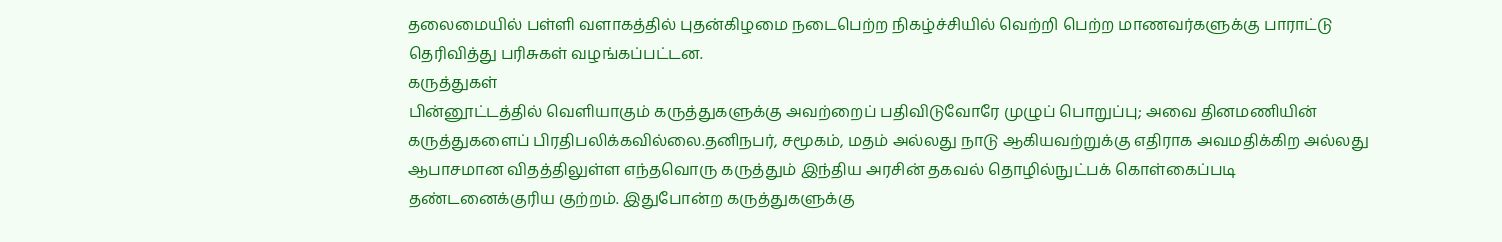தலைமையில் பள்ளி வளாகத்தில் புதன்கிழமை நடைபெற்ற நிகழ்ச்சியில் வெற்றி பெற்ற மாணவர்களுக்கு பாராட்டு தெரிவித்து பரிசுகள் வழங்கப்பட்டன.
கருத்துகள்
பின்னூட்டத்தில் வெளியாகும் கருத்துகளுக்கு அவற்றைப் பதிவிடுவோரே முழுப் பொறுப்பு; அவை தினமணியின் கருத்துகளைப் பிரதிபலிக்கவில்லை.தனிநபர், சமூகம், மதம் அல்லது நாடு ஆகியவற்றுக்கு எதிராக அவமதிக்கிற அல்லது ஆபாசமான விதத்திலுள்ள எந்தவொரு கருத்தும் இந்திய அரசின் தகவல் தொழில்நுட்பக் கொள்கைப்படி தண்டனைக்குரிய குற்றம். இதுபோன்ற கருத்துகளுக்கு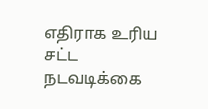எதிராக உரிய சட்ட நடவடிக்கை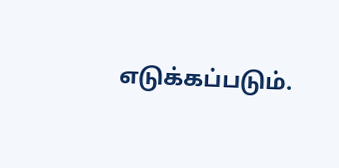எடுக்கப்படும்.